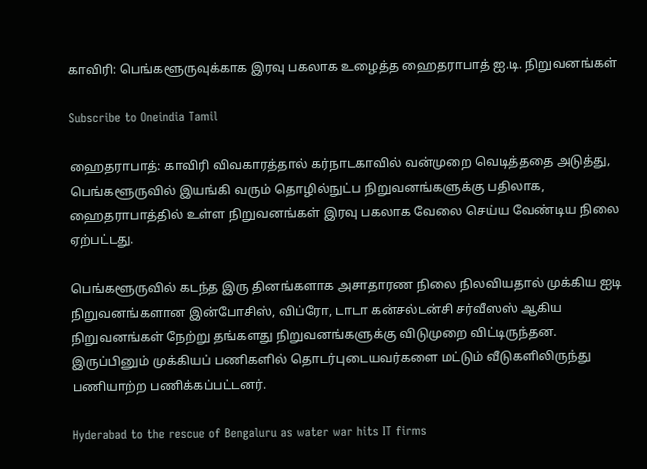காவிரி: பெங்களூருவுக்காக இரவு பகலாக உழைத்த ஹைதராபாத் ஐ.டி. நிறுவனங்கள்

Subscribe to Oneindia Tamil

ஹைதராபாத்: காவிரி விவகாரத்தால் கர்நாடகாவில் வன்முறை வெடித்ததை அடுத்து, பெங்களூருவில் இயங்கி வரும் தொழில்நுட்ப நிறுவனங்களுக்கு பதிலாக, ஹைதராபாத்தில் உள்ள நிறுவனங்கள் இரவு பகலாக வேலை செய்ய வேண்டிய நிலை ஏற்பட்டது.

பெங்களூருவில் கடந்த இரு தினங்களாக அசாதாரண நிலை நிலவியதால் முக்கிய ஐடி நிறுவனங்களான இன்போசிஸ், விப்ரோ, டாடா கன்சல்டன்சி சர்வீஸஸ் ஆகிய நிறுவனங்கள் நேற்று தங்களது நிறுவனங்களுக்கு விடுமுறை விட்டிருந்தன. இருப்பினும் முக்கியப் பணிகளில் தொடர்புடையவர்களை மட்டும் வீடுகளிலிருந்து பணியாற்ற பணிக்கப்பட்டனர்.

Hyderabad to the rescue of Bengaluru as water war hits IT firms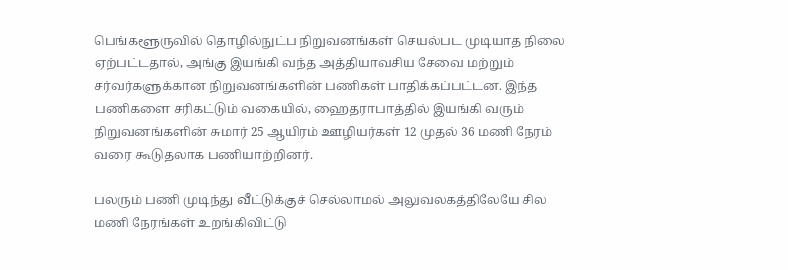பெங்களூருவில் தொழில்நுட்ப நிறுவனங்கள் செயல்பட முடியாத நிலை ஏற்பட்டதால், அங்கு இயங்கி வந்த அத்தியாவசிய சேவை மற்றும் சர்வர்களுக்கான நிறுவனங்களின் பணிகள் பாதிக்கப்பட்டன. இந்த பணிகளை சரிகட்டும் வகையில், ஹைதராபாத்தில் இயங்கி வரும் நிறுவனங்களின் சுமார் 25 ஆயிரம் ஊழியர்கள் 12 முதல் 36 மணி நேரம் வரை கூடுதலாக பணியாற்றினர்.

பலரும் பணி முடிந்து வீட்டுக்குச் செல்லாமல் அலுவலகத்திலேயே சில மணி நேரங்கள் உறங்கிவிட்டு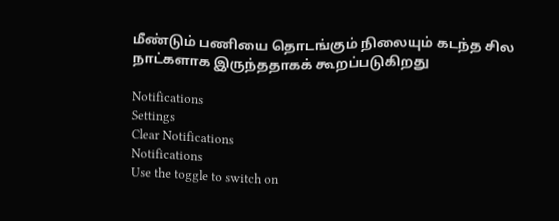மீண்டும் பணியை தொடங்கும் நிலையும் கடந்த சில நாட்களாக இருந்ததாகக் கூறப்படுகிறது

Notifications
Settings
Clear Notifications
Notifications
Use the toggle to switch on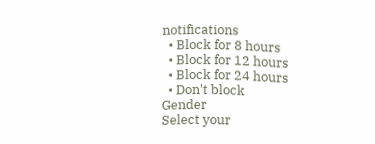notifications
  • Block for 8 hours
  • Block for 12 hours
  • Block for 24 hours
  • Don't block
Gender
Select your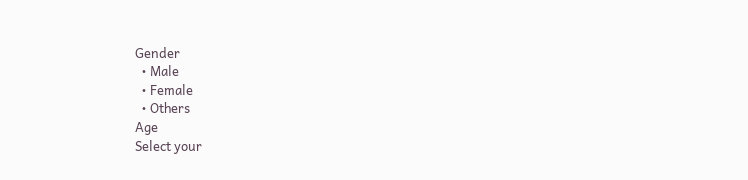Gender
  • Male
  • Female
  • Others
Age
Select your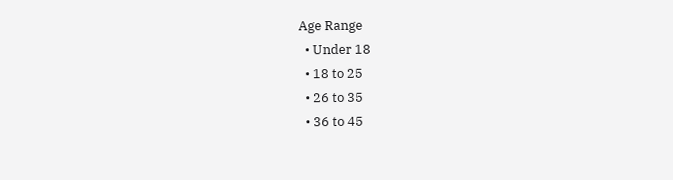Age Range
  • Under 18
  • 18 to 25
  • 26 to 35
  • 36 to 45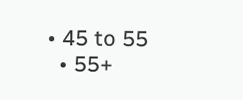• 45 to 55
  • 55+